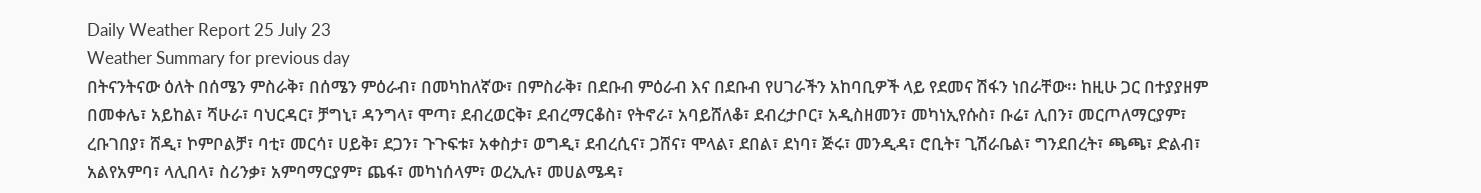Daily Weather Report 25 July 23
Weather Summary for previous day
በትናንትናው ዕለት በሰሜን ምስራቅ፣ በሰሜን ምዕራብ፣ በመካከለኛው፣ በምስራቅ፣ በደቡብ ምዕራብ እና በደቡብ የሀገራችን አከባቢዎች ላይ የደመና ሽፋን ነበራቸው፡፡ ከዚሁ ጋር በተያያዘም በመቀሌ፣ አይከል፣ ሻሁራ፣ ባህርዳር፣ ቻግኒ፣ ዳንግላ፣ ሞጣ፣ ደብረወርቅ፣ ደብረማርቆስ፣ የትኖራ፣ አባይሸለቆ፣ ደብረታቦር፣ አዲስዘመን፣ መካነኢየሱስ፣ ቡሬ፣ ሊበን፣ መርጦለማርያም፣ ረቡገበያ፣ ሸዲ፣ ኮምቦልቻ፣ ባቲ፣ መርሳ፣ ሀይቅ፣ ደጋን፣ ጉጉፍቱ፣ አቀስታ፣ ወግዲ፣ ደብረሲና፣ ጋሸና፣ ሞላል፣ ደበል፣ ደነባ፣ ጅሩ፣ መንዲዳ፣ ሮቢት፣ ጊሽራቤል፣ ግንደበረት፣ ጫጫ፣ ድልብ፣ አልየአምባ፣ ላሊበላ፣ ስሪንቃ፣ አምባማርያም፣ ጨፋ፣ መካነሰላም፣ ወረኢሉ፣ መሀልሜዳ፣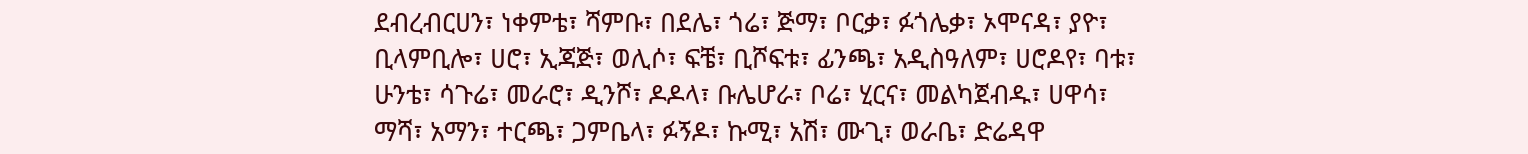ደብረብርሀን፣ ነቀምቴ፣ ሻምቡ፣ በደሌ፣ ጎሬ፣ ጅማ፣ ቦርቃ፣ ፉጎሌቃ፣ ኦሞናዳ፣ ያዮ፣ ቢላምቢሎ፣ ሀሮ፣ ኢጃጅ፣ ወሊሶ፣ ፍቼ፣ ቢሾፍቱ፣ ፊንጫ፣ አዲስዓለም፣ ሀሮዶየ፣ ባቱ፣ ሁንቴ፣ ሳጉሬ፣ መራሮ፣ ዲንሾ፣ ዶዶላ፣ ቡሌሆራ፣ ቦሬ፣ ሂርና፣ መልካጀብዱ፣ ሀዋሳ፣ ማሻ፣ አማን፣ ተርጫ፣ ጋምቤላ፣ ፉኝዶ፣ ኩሚ፣ አሽ፣ ሙጊ፣ ወራቤ፣ ድሬዳዋ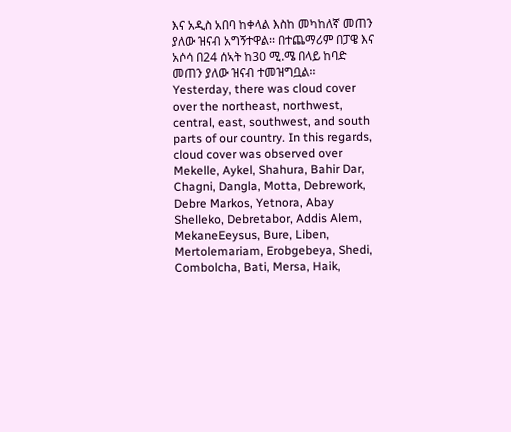እና አዲስ አበባ ከቀላል እስከ መካከለኛ መጠን ያለው ዝናብ አግኝተዋል፡፡ በተጨማሪም በፓዌ እና አሶሳ በ24 ሰኣት ከ30 ሚ.ሜ በላይ ከባድ መጠን ያለው ዝናብ ተመዝግቧል፡፡
Yesterday, there was cloud cover over the northeast, northwest, central, east, southwest, and south parts of our country. In this regards, cloud cover was observed over Mekelle, Aykel, Shahura, Bahir Dar, Chagni, Dangla, Motta, Debrework, Debre Markos, Yetnora, Abay Shelleko, Debretabor, Addis Alem, MekaneEeysus, Bure, Liben, Mertolemariam, Erobgebeya, Shedi, Combolcha, Bati, Mersa, Haik,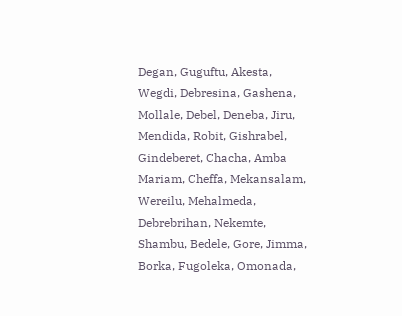Degan, Guguftu, Akesta, Wegdi, Debresina, Gashena, Mollale, Debel, Deneba, Jiru, Mendida, Robit, Gishrabel, Gindeberet, Chacha, Amba Mariam, Cheffa, Mekansalam, Wereilu, Mehalmeda, Debrebrihan, Nekemte, Shambu, Bedele, Gore, Jimma, Borka, Fugoleka, Omonada,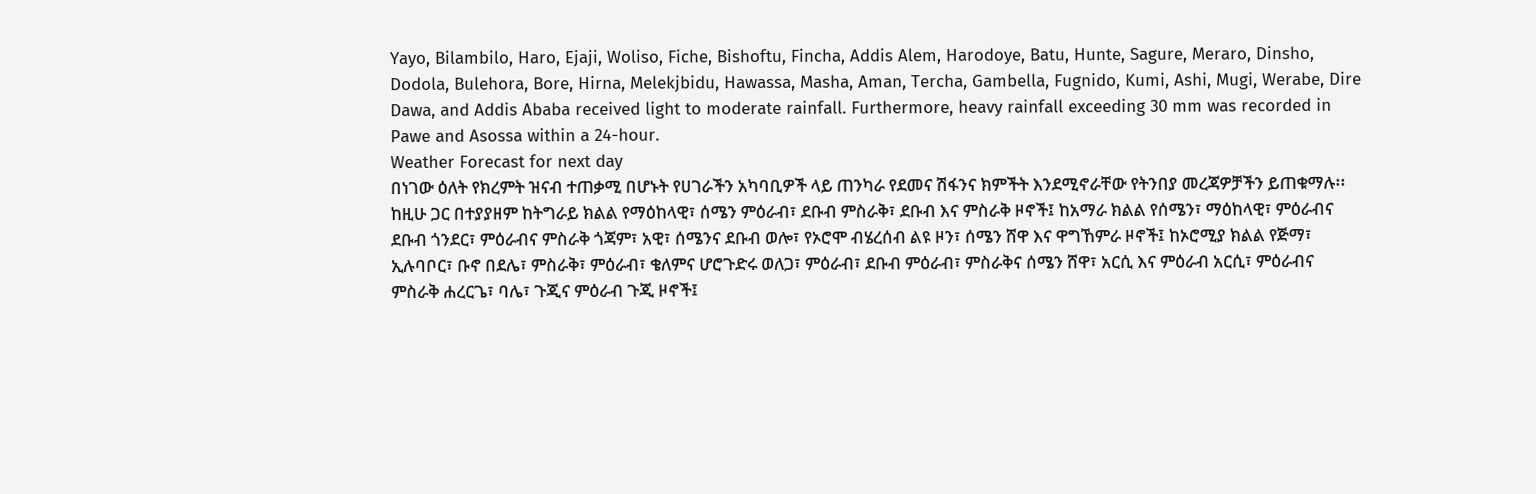Yayo, Bilambilo, Haro, Ejaji, Woliso, Fiche, Bishoftu, Fincha, Addis Alem, Harodoye, Batu, Hunte, Sagure, Meraro, Dinsho, Dodola, Bulehora, Bore, Hirna, Melekjbidu, Hawassa, Masha, Aman, Tercha, Gambella, Fugnido, Kumi, Ashi, Mugi, Werabe, Dire Dawa, and Addis Ababa received light to moderate rainfall. Furthermore, heavy rainfall exceeding 30 mm was recorded in Pawe and Asossa within a 24-hour.
Weather Forecast for next day
በነገው ዕለት የክረምት ዝናብ ተጠቃሚ በሆኑት የሀገራችን አካባቢዎች ላይ ጠንካራ የደመና ሽፋንና ክምችት እንደሚኖራቸው የትንበያ መረጃዎቻችን ይጠቁማሉ፡፡ ከዚሁ ጋር በተያያዘም ከትግራይ ክልል የማዕከላዊ፣ ሰሜን ምዕራብ፣ ደቡብ ምስራቅ፣ ደቡብ እና ምስራቅ ዞኖች፤ ከአማራ ክልል የሰሜን፣ ማዕከላዊ፣ ምዕራብና ደቡብ ጎንደር፣ ምዕራብና ምስራቅ ጎጃም፣ አዊ፣ ሰሜንና ደቡብ ወሎ፣ የኦሮሞ ብሄረሰብ ልዩ ዞን፣ ሰሜን ሸዋ እና ዋግኸምራ ዞኖች፤ ከኦሮሚያ ክልል የጅማ፣ ኢሉባቦር፣ ቡኖ በደሌ፣ ምስራቅ፣ ምዕራብ፣ ቄለምና ሆሮጉድሩ ወለጋ፣ ምዕራብ፣ ደቡብ ምዕራብ፣ ምስራቅና ሰሜን ሸዋ፣ አርሲ እና ምዕራብ አርሲ፣ ምዕራብና ምስራቅ ሐረርጌ፣ ባሌ፣ ጉጂና ምዕራብ ጉጂ ዞኖች፤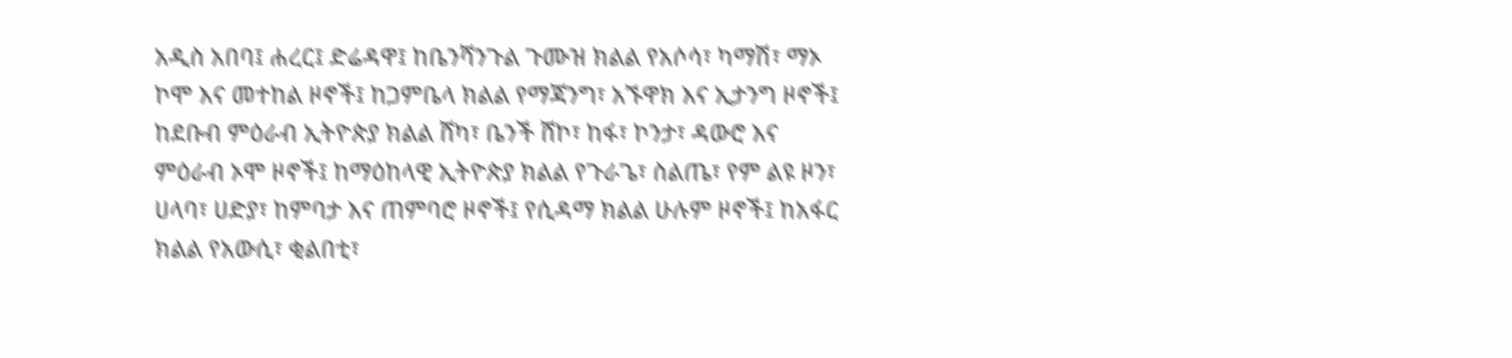አዲስ አበባ፤ ሐረር፤ ድሬዳዋ፤ ከቤንሻንጉል ጉሙዝ ክልል የአሶሳ፣ ካማሽ፣ ማኦ ኮሞ እና መተከል ዞኖች፤ ከጋምቤላ ክልል የማጃንግ፣ አኙዋክ እና ኢታንግ ዞኖች፤ ከደቡብ ምዕራብ ኢትዮጵያ ክልል ሸካ፣ ቤንች ሸኮ፣ ከፋ፣ ኮንታ፣ ዳውሮ እና ምዕራብ ኦሞ ዞኖች፤ ከማዕከላዊ ኢትዮጵያ ክልል የጉራጌ፣ ስልጤ፣ የም ልዩ ዞን፣ ሀላባ፣ ሀድያ፣ ከምባታ እና ጠምባሮ ዞኖች፤ የሲዳማ ክልል ሁሉም ዞኖች፤ ከአፋር ክልል የአውሲ፣ ቂልበቲ፣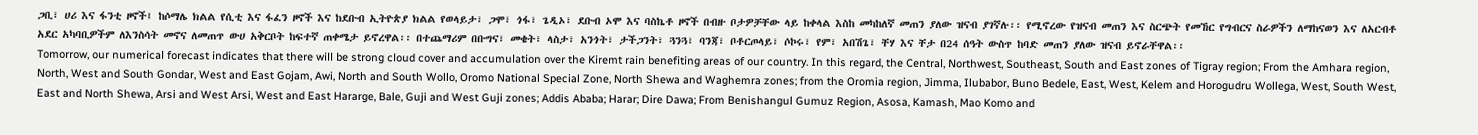ጋቢ፣ ሀሪ እና ፋንቲ ዞኖች፤ ከሶማሌ ክልል የሲቲ እና ፋፈን ዞኖች እና ከደቡብ ኢትዮጵያ ክልል የወላይታ፣ ጋሞ፣ ጎፋ፣ ጌዲኦ፣ ደቡብ ኦሞ እና ባስኬቶ ዞኖች በብዙ ቦታዎቻቸው ላይ ከቀላል እስከ መካከለኛ መጠን ያለው ዝናብ ያገኛሉ፡፡ የሚኖረው የዝናብ መጠን እና ስርጭት የመኸር የግብርና ስራዎችን ለማከናወን እና ለአርብቶ አደር አካባቢዎችም ለእንስሳት መኖና ለመጠጥ ውሀ አቅርቦት ከፍተኛ ጠቀሜታ ይኖረዋል፡፡ በተጨማሪም በቡግና፣ መቄት፣ ላስታ፣ አንጎት፣ ታችጋንት፣ ጓንጓ፣ ባንጃ፣ ቦቶርጦላይ፣ ሶኮሩ፣ የም፣ አበሽጌ፣ ቸሃ እና ቸታ በ24 ሰዓት ውስጥ ከባድ መጠን ያለው ዝናብ ይኖራቸዋል፡፡
Tomorrow, our numerical forecast indicates that there will be strong cloud cover and accumulation over the Kiremt rain benefiting areas of our country. In this regard, the Central, Northwest, Southeast, South and East zones of Tigray region; From the Amhara region, North, West and South Gondar, West and East Gojam, Awi, North and South Wollo, Oromo National Special Zone, North Shewa and Waghemra zones; from the Oromia region, Jimma, Ilubabor, Buno Bedele, East, West, Kelem and Horogudru Wollega, West, South West, East and North Shewa, Arsi and West Arsi, West and East Hararge, Bale, Guji and West Guji zones; Addis Ababa; Harar; Dire Dawa; From Benishangul Gumuz Region, Asosa, Kamash, Mao Komo and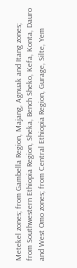Metekel zones; from Gambella Region, Majang, Agnuak and Itang zones; from Southwestern Ethiopia Region, Sheka, Bench Sheko, Kefa, Konta, Dauro and West Omo zones; from Central Ethiopia Region, Gurage, Silte, Yem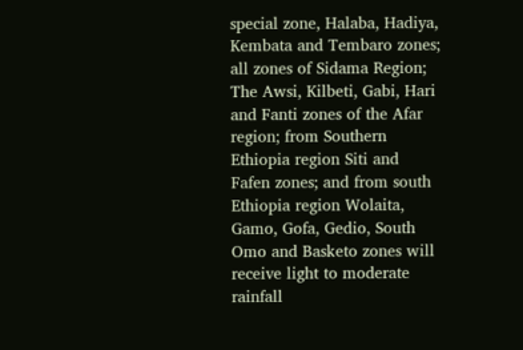special zone, Halaba, Hadiya, Kembata and Tembaro zones; all zones of Sidama Region; The Awsi, Kilbeti, Gabi, Hari and Fanti zones of the Afar region; from Southern Ethiopia region Siti and Fafen zones; and from south Ethiopia region Wolaita, Gamo, Gofa, Gedio, South Omo and Basketo zones will receive light to moderate rainfall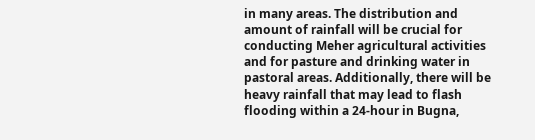in many areas. The distribution and amount of rainfall will be crucial for conducting Meher agricultural activities and for pasture and drinking water in pastoral areas. Additionally, there will be heavy rainfall that may lead to flash flooding within a 24-hour in Bugna,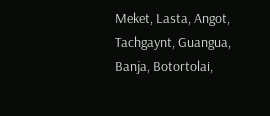Meket, Lasta, Angot, Tachgaynt, Guangua, Banja, Botortolai,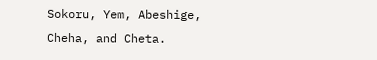Sokoru, Yem, Abeshige, Cheha, and Cheta.